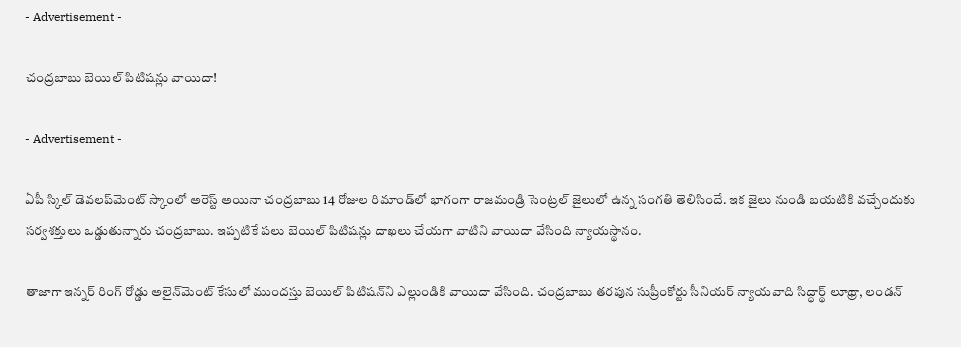- Advertisement -

చంద్రబాబు బెయిల్ పిటిషన్లు వాయిదా!

- Advertisement -

ఏపీ స్కిల్ డెవలప్‌మెంట్ స్కాంలో అరెస్ట్ అయినా చంద్రబాబు 14 రోజుల రిమాండ్‌లో భాగంగా రాజమండ్రి సెంట్రల్ జైలులో ఉన్న సంగతి తెలిసిందే. ఇక జైలు నుండి బయటికి వచ్చేందుకు సర్వశక్తులు ఒడ్డుతున్నారు చంద్రబాబు. ఇప్పటికే పలు బెయిల్ పిటిషన్లు దాఖలు చేయగా వాటిని వాయిదా వేసింది న్యాయస్థానం.

తాజాగా ఇన్నర్ రింగ్ రోడ్డు అలైన్‌మెంట్‌ కేసులో ముందస్తు బెయిల్ పిటిషన్‌ని ఎల్లుండికి వాయిదా వేసింది. చంద్రబాబు తరపున సుప్రీంకోర్టు సీనియర్ న్యాయవాది సిద్ధార్థ్‌ లూథ్రా, లండన్‌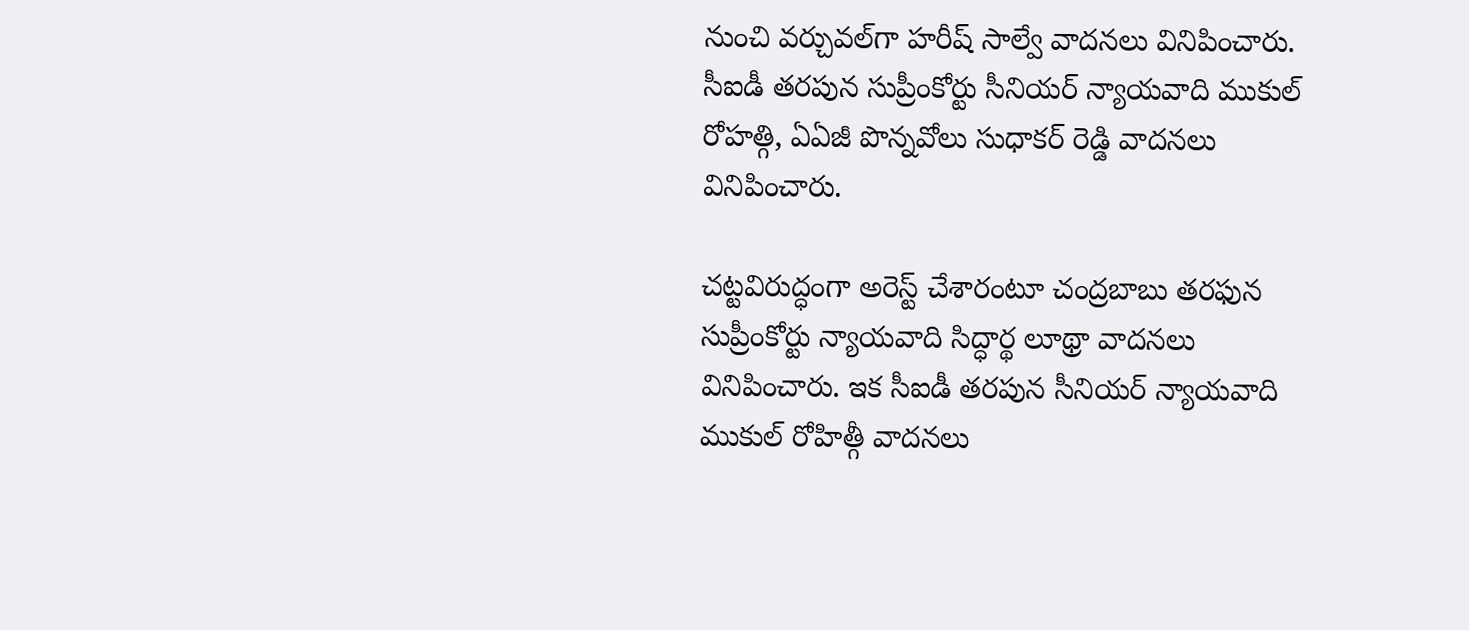నుంచి వర్చువల్‌గా‌ హరీష్‌ సాల్వే వాదనలు వినిపించారు. సీఐడీ తరపున సుప్రీంకోర్టు సీనియర్ న్యాయవాది ముకుల్ రోహత్గి, ఏఏజీ పొన్నవోలు సుధాకర్ రెడ్డి వాదనలు వినిపించారు.

చట్టవిరుద్ధంగా అరెస్ట్‌ చేశారంటూ చంద్రబాబు తరఫున సుప్రీంకోర్టు న్యాయవాది సిద్ధార్థ లూథ్రా వాదనలు వినిపించారు. ఇక సీఐడీ తరపున సీనియర్ న్యాయవాది ముకుల్ రోహిత్గీ వాదనలు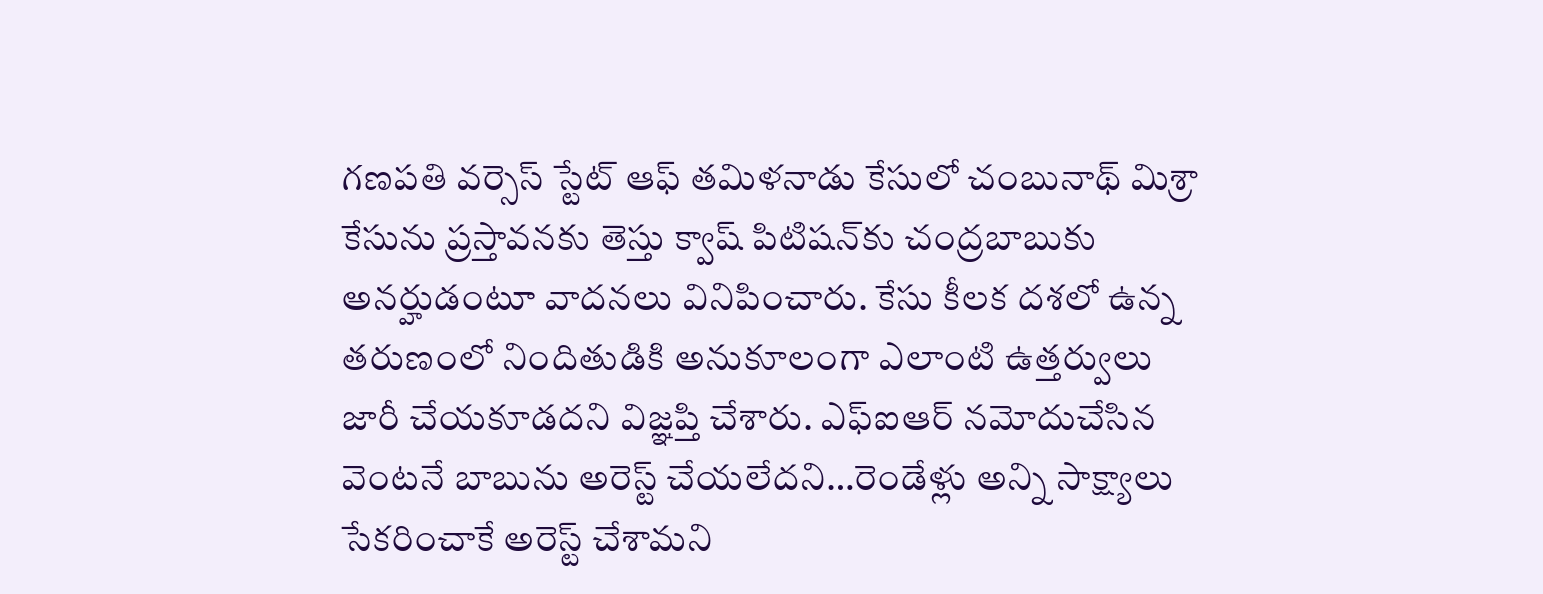గణపతి వర్సెస్ స్టేట్ ఆఫ్ తమిళనాడు కేసులో చంబునాథ్‌ మిశ్రా కేసును ప్రస్తావనకు తెస్తు క్వాష్ పిటిషన్‌కు చంద్రబాబుకు అనర్హుడంటూ వాదనలు వినిపించారు. కేసు కీలక దశలో ఉన్న తరుణంలో నిందితుడికి అనుకూలంగా ఎలాంటి ఉత్తర్వులు జారీ చేయకూడదని విజ్ఞప్తి చేశారు. ఎఫ్ఐఆర్ నమోదుచేసిన వెంటనే బాబును అరెస్ట్ చేయలేదని…రెండేళ్లు అన్ని సాక్ష్యాలు సేకరించాకే అరెస్ట్ చేశామని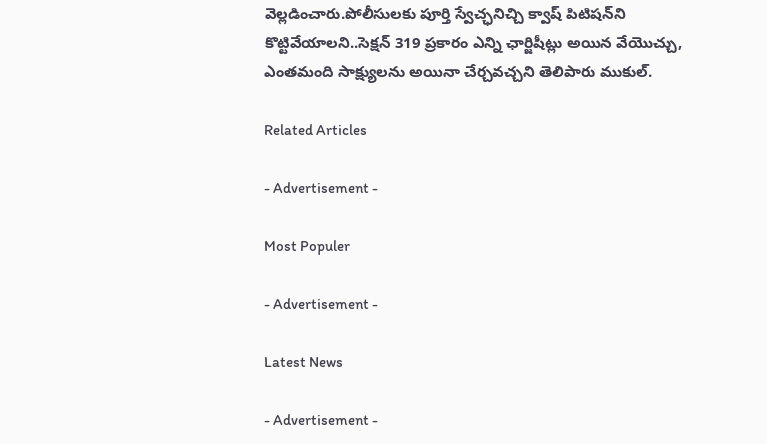వెల్లడించారు.పోలీసులకు పూర్తి స్వేచ్ఛనిచ్చి క్వాష్ పిటిషన్‌ని కొట్టివేయాలని..సెక్షన్ 319 ప్రకారం ఎన్ని ఛార్జిషీట్లు అయిన వేయొచ్చు, ఎంతమంది సాక్ష్యులను అయినా చేర్చవచ్చని తెలిపారు ముకుల్.

Related Articles

- Advertisement -

Most Populer

- Advertisement -

Latest News

- Advertisement -